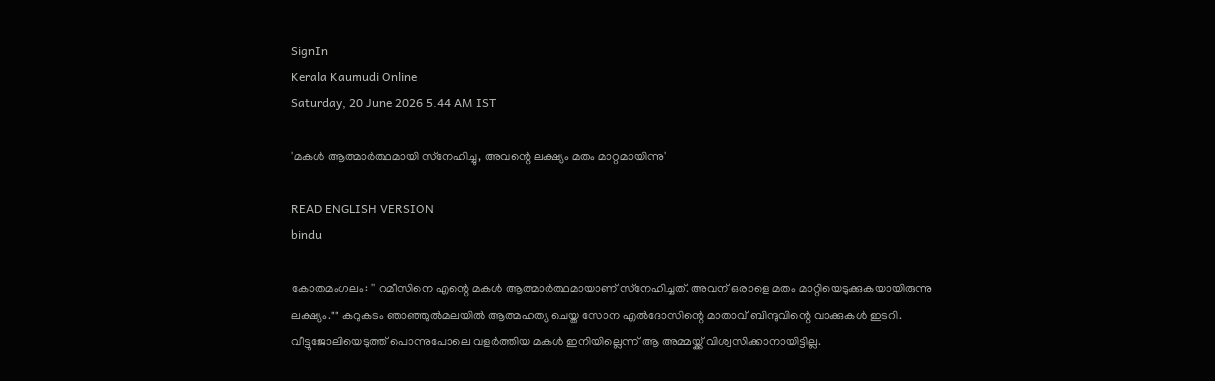SignIn
Kerala Kaumudi Online
Saturday, 20 June 2026 5.44 AM IST

'മകൾ ആത്മാർത്ഥമായി സ്‌നേഹിച്ചു, അവന്റെ ലക്ഷ്യം മതം മാറ്റമായിന്നു'

READ ENGLISH VERSION
bindu

കോതമംഗലം: '' റമീസിനെ എന്റെ മകൾ ആത്മാർത്ഥമായാണ് സ്‌നേഹിച്ചത്. അവന് ഒരാളെ മതം മാറ്റിയെടുക്കുകയായിരുന്നു ലക്ഷ്യം."" കറുകടം ഞാഞ്ഞുൽമലയിൽ ആത്മഹത്യ ചെയ്ത സോന എൽദോസിന്റെ മാതാവ് ബിന്ദുവിന്റെ വാക്കുകൾ ഇടറി. വീട്ടുജോലിയെടുത്ത് പൊന്നുപോലെ വളർത്തിയ മകൾ ഇനിയില്ലെന്ന് ആ അമ്മയ്ക്ക് വിശ്വസിക്കാനായിട്ടില്ല.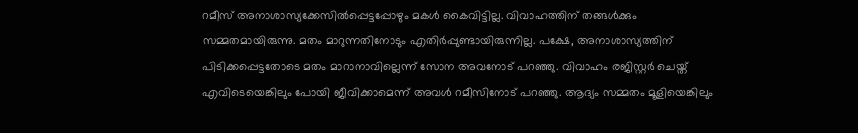റമീസ് അനാശാസ്യക്കേസിൽപ്പെട്ടപ്പോഴും മകൾ കൈവിട്ടില്ല. വിവാഹത്തിന് തങ്ങൾക്കും സമ്മതമായിരുന്നു. മതം മാറുന്നതിനോടും എതിർപ്പുണ്ടായിരുന്നില്ല. പക്ഷേ, അനാശാസ്യത്തിന് പിടിക്കപ്പെട്ടതോടെ മതം മാറാനാവില്ലെന്ന് സോന അവനോട് പറഞ്ഞു. വിവാഹം രജിസ്റ്റർ ചെയ്ത് എവിടെയെങ്കിലും പോയി ജീവിക്കാമെന്ന് അവൾ റമീസിനോട് പറഞ്ഞു. ആദ്യം സമ്മതം മൂളിയെങ്കിലും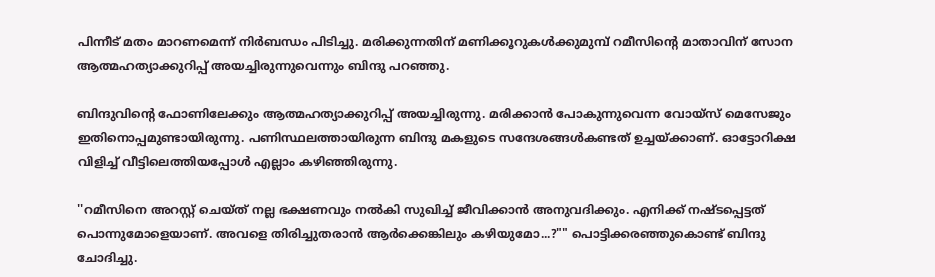പിന്നീട് മതം മാറണമെന്ന് നിർബന്ധം പിടിച്ചു. മരിക്കുന്നതിന് മണിക്കൂറുകൾക്കുമുമ്പ് റമീസിന്റെ മാതാവിന് സോന ആത്മഹത്യാക്കുറിപ്പ് അയച്ചിരുന്നുവെന്നും ബിന്ദു പറഞ്ഞു.

ബിന്ദുവിന്റെ ഫോണിലേക്കും ആത്മഹത്യാക്കുറിപ്പ് അയച്ചിരുന്നു. മരിക്കാൻ പോകുന്നുവെന്ന വോയ്‌സ് മെസേജും ഇതിനൊപ്പമുണ്ടായിരുന്നു. പണിസ്ഥലത്തായിരുന്ന ബിന്ദു മകളുടെ സന്ദേശങ്ങൾകണ്ടത് ഉച്ചയ്‌ക്കാണ്. ഓട്ടോറിക്ഷ വിളിച്ച് വീട്ടിലെത്തിയപ്പോൾ എല്ലാം കഴിഞ്ഞിരുന്നു.

''റമീസിനെ അറസ്റ്റ് ചെയ്ത് നല്ല ഭക്ഷണവും നൽകി സുഖിച്ച് ജീവിക്കാൻ അനുവദിക്കും. എനിക്ക് നഷ്ടപ്പെട്ടത് പൊന്നുമോളെയാണ്. അവളെ തിരിച്ചുതരാൻ ആർക്കെങ്കിലും കഴിയുമോ...?"" പൊട്ടിക്കരഞ്ഞുകൊണ്ട് ബിന്ദു ചോദിച്ചു.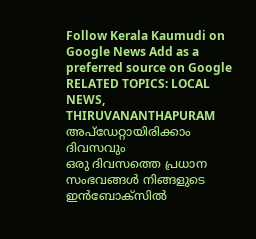Follow Kerala Kaumudi on Google News Add as a preferred source on Google
RELATED TOPICS: LOCAL NEWS, THIRUVANANTHAPURAM
അപ്ഡേറ്റായിരിക്കാം ദിവസവും
ഒരു ദിവസത്തെ പ്രധാന സംഭവങ്ങൾ നിങ്ങളുടെ ഇൻബോക്സിൽ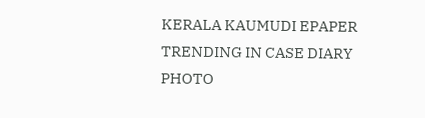KERALA KAUMUDI EPAPER
TRENDING IN CASE DIARY
PHOTO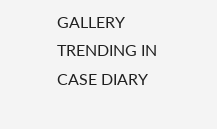GALLERY
TRENDING IN CASE DIARY